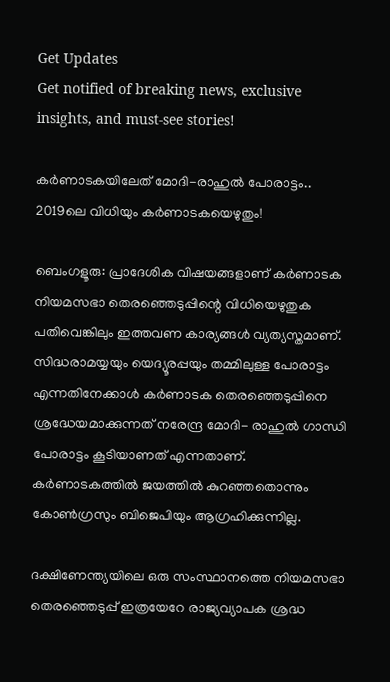Get Updates
Get notified of breaking news, exclusive insights, and must-see stories!

കർണാടകയിലേത് മോദി-രാഹുൽ പോരാട്ടം.. 2019ലെ വിധിയും കർണാടകയെഴുതും!

ബെംഗളൂരു: പ്രാദേശിക വിഷയങ്ങളാണ് കര്‍ണാടക നിയമസഭാ തെരഞ്ഞെടുപ്പിന്റെ വിധിയെഴുതുക പതിവെങ്കിലും ഇത്തവണ കാര്യങ്ങള്‍ വ്യത്യസ്തമാണ്. സിദ്ധരാമയ്യയും യെദ്യൂരപ്പയും തമ്മിലുള്ള പോരാട്ടം എന്നതിനേക്കാള്‍ കര്‍ണാടക തെരഞ്ഞെടുപ്പിനെ ശ്രദ്ധേയമാക്കുന്നത് നരേന്ദ്ര മോദി- രാഹുല്‍ ഗാന്ധി പോരാട്ടം കൂടിയാണത് എന്നതാണ്. കര്‍ണാടകത്തില്‍ ജയത്തില്‍ കുറഞ്ഞതൊന്നും കോണ്‍ഗ്രസും ബിജെപിയും ആഗ്രഹിക്കുന്നില്ല.

ദക്ഷിണേന്ത്യയിലെ ഒരു സംസ്ഥാനത്തെ നിയമസഭാ തെരഞ്ഞെടുപ്പ് ഇത്രയേറേ രാജ്യവ്യാപക ശ്രദ്ധ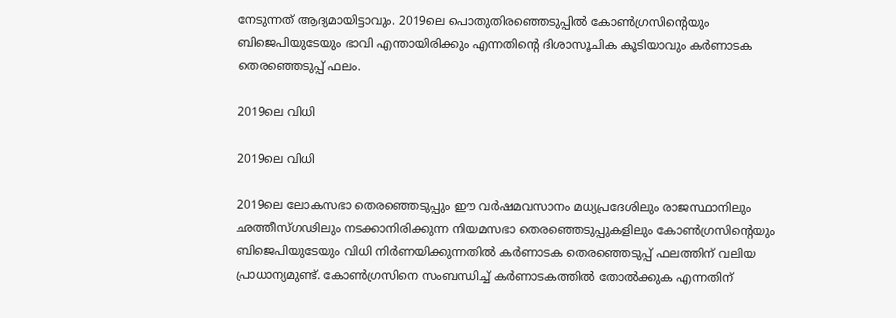നേടുന്നത് ആദ്യമായിട്ടാവും. 2019ലെ പൊതുതിരഞ്ഞെടുപ്പില്‍ കോണ്‍ഗ്രസിന്റെയും ബിജെപിയുടേയും ഭാവി എന്തായിരിക്കും എന്നതിന്റെ ദിശാസൂചിക കൂടിയാവും കര്‍ണാടക തെരഞ്ഞെടുപ്പ് ഫലം.

2019ലെ വിധി

2019ലെ വിധി

2019ലെ ലോകസഭാ തെരഞ്ഞെടുപ്പും ഈ വര്‍ഷമവസാനം മധ്യപ്രദേശിലും രാജസ്ഥാനിലും ഛത്തീസ്ഗഢിലും നടക്കാനിരിക്കുന്ന നിയമസഭാ തെരഞ്ഞെടുപ്പുകളിലും കോണ്‍ഗ്രസിന്റെയും ബിജെപിയുടേയും വിധി നിര്‍ണയിക്കുന്നതില്‍ കര്‍ണാടക തെരഞ്ഞെടുപ്പ് ഫലത്തിന് വലിയ പ്രാധാന്യമുണ്ട്. കോണ്‍ഗ്രസിനെ സംബന്ധിച്ച് കര്‍ണാടകത്തില്‍ തോല്‍ക്കുക എന്നതിന്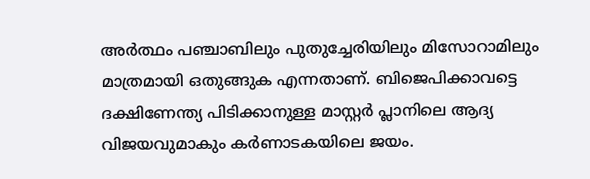അര്‍ത്ഥം പഞ്ചാബിലും പുതുച്ചേരിയിലും മിസോറാമിലും മാത്രമായി ഒതുങ്ങുക എന്നതാണ്. ബിജെപിക്കാവട്ടെ ദക്ഷിണേന്ത്യ പിടിക്കാനുള്ള മാസ്റ്റര്‍ പ്ലാനിലെ ആദ്യ വിജയവുമാകും കര്‍ണാടകയിലെ ജയം.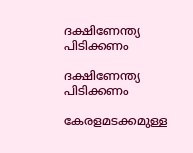ദക്ഷിണേന്ത്യ പിടിക്കണം

ദക്ഷിണേന്ത്യ പിടിക്കണം

കേരളമടക്കമുള്ള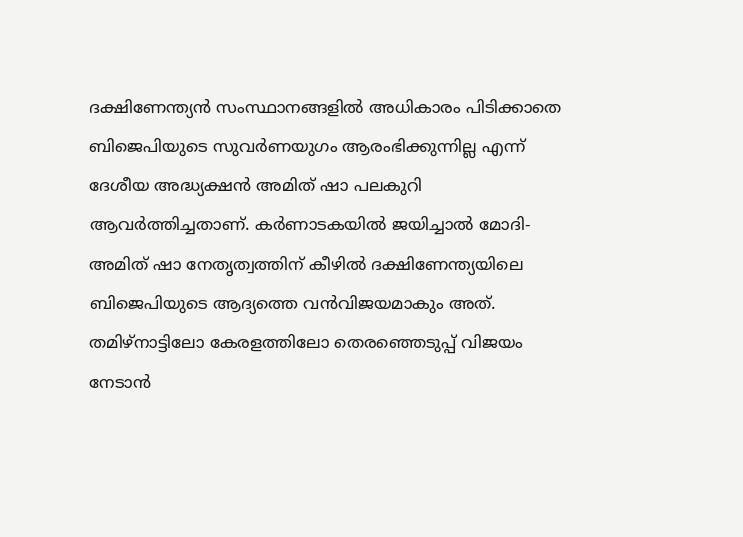ദക്ഷിണേന്ത്യന്‍ സംസ്ഥാനങ്ങളില്‍ അധികാരം പിടിക്കാതെ ബിജെപിയുടെ സുവര്‍ണയുഗം ആരംഭിക്കുന്നില്ല എന്ന് ദേശീയ അദ്ധ്യക്ഷന്‍ അമിത് ഷാ പലകുറി ആവര്‍ത്തിച്ചതാണ്. കര്‍ണാടകയില്‍ ജയിച്ചാല്‍ മോദി- അമിത് ഷാ നേതൃത്വത്തിന് കീഴില്‍ ദക്ഷിണേന്ത്യയിലെ ബിജെപിയുടെ ആദ്യത്തെ വന്‍വിജയമാകും അത്. തമിഴ്‌നാട്ടിലോ കേരളത്തിലോ തെരഞ്ഞെടുപ്പ് വിജയം നേടാന്‍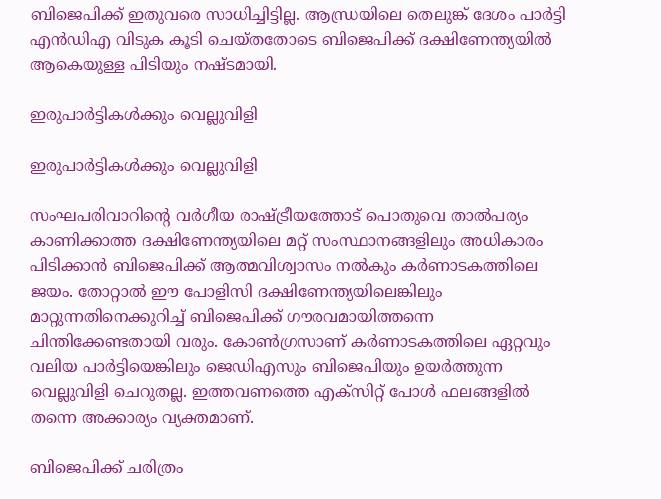ബിജെപിക്ക് ഇതുവരെ സാധിച്ചിട്ടില്ല. ആന്ധ്രയിലെ തെലുങ്ക് ദേശം പാര്‍ട്ടി എന്‍ഡിഎ വിടുക കൂടി ചെയ്തതോടെ ബിജെപിക്ക് ദക്ഷിണേന്ത്യയില്‍ ആകെയുള്ള പിടിയും നഷ്ടമായി.

ഇരുപാർട്ടികൾക്കും വെല്ലുവിളി

ഇരുപാർട്ടികൾക്കും വെല്ലുവിളി

സംഘപരിവാറിന്റെ വര്‍ഗീയ രാഷ്ട്രീയത്തോട് പൊതുവെ താല്‍പര്യം കാണിക്കാത്ത ദക്ഷിണേന്ത്യയിലെ മറ്റ് സംസ്ഥാനങ്ങളിലും അധികാരം പിടിക്കാന്‍ ബിജെപിക്ക് ആത്മവിശ്വാസം നല്‍കും കര്‍ണാടകത്തിലെ ജയം. തോറ്റാല്‍ ഈ പോളിസി ദക്ഷിണേന്ത്യയിലെങ്കിലും മാറ്റുന്നതിനെക്കുറിച്ച് ബിജെപിക്ക് ഗൗരവമായിത്തന്നെ ചിന്തിക്കേണ്ടതായി വരും. കോണ്‍ഗ്രസാണ് കര്‍ണാടകത്തിലെ ഏറ്റവും വലിയ പാര്‍ട്ടിയെങ്കിലും ജെഡിഎസും ബിജെപിയും ഉയര്‍ത്തുന്ന വെല്ലുവിളി ചെറുതല്ല. ഇത്തവണത്തെ എക്‌സിറ്റ് പോള്‍ ഫലങ്ങളില്‍ തന്നെ അക്കാര്യം വ്യക്തമാണ്.

ബിജെപിക്ക് ചരിത്രം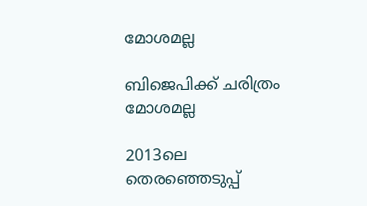മോശമല്ല

ബിജെപിക്ക് ചരിത്രം മോശമല്ല

2013ലെ തെരഞ്ഞെടുപ്പ്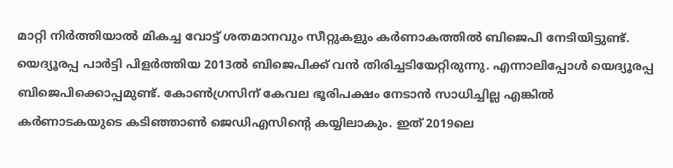മാറ്റി നിര്‍ത്തിയാല്‍ മികച്ച വോട്ട് ശതമാനവും സീറ്റുകളും കര്‍ണാകത്തില്‍ ബിജെപി നേടിയിട്ടുണ്ട്. യെദ്യൂരപ്പ പാര്‍ട്ടി പിളര്‍ത്തിയ 2013ല്‍ ബിജെപിക്ക് വന്‍ തിരിച്ചടിയേറ്റിരുന്നു. എന്നാലിപ്പോള്‍ യെദ്യൂരപ്പ ബിജെപിക്കൊപ്പമുണ്ട്. കോണ്‍ഗ്രസിന് കേവല ഭൂരിപക്ഷം നേടാന്‍ സാധിച്ചില്ല എങ്കില്‍ കര്‍ണാടകയുടെ കടിഞ്ഞാണ്‍ ജെഡിഎസിന്റെ കയ്യിലാകും. ഇത് 2019ലെ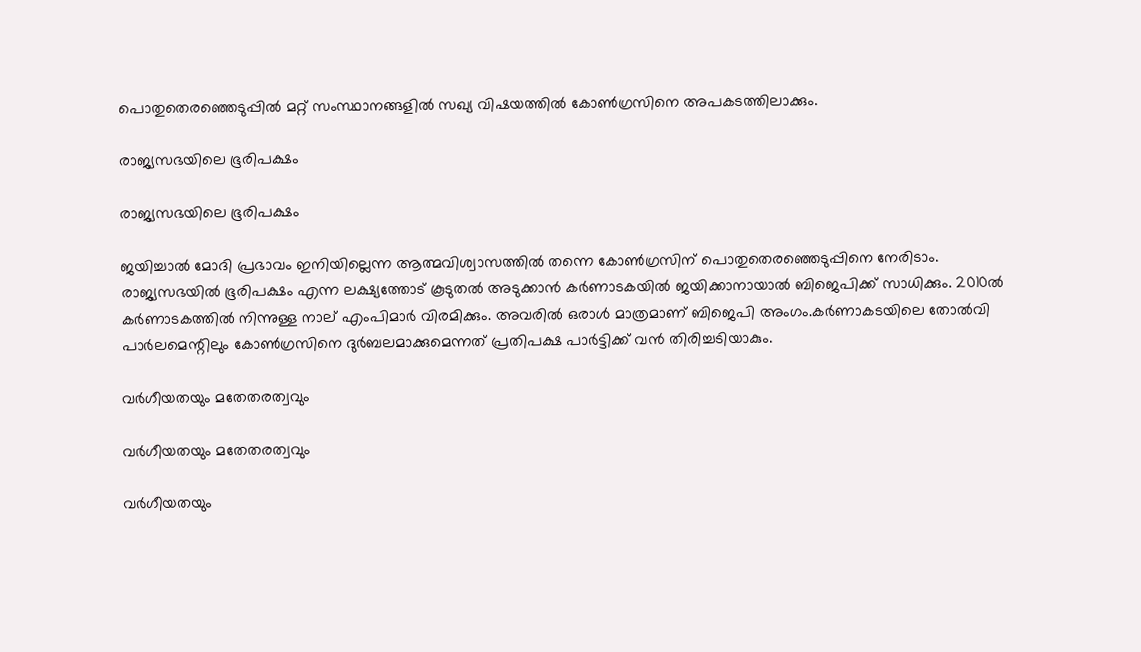പൊതുതെരഞ്ഞെടുപ്പില്‍ മറ്റ് സംസ്ഥാനങ്ങളില്‍ സഖ്യ വിഷയത്തില്‍ കോണ്‍ഗ്രസിനെ അപകടത്തിലാക്കും.

രാജ്യസഭയിലെ ഭൂരിപക്ഷം

രാജ്യസഭയിലെ ഭൂരിപക്ഷം

ജയിച്ചാല്‍ മോദി പ്രഭാവം ഇനിയില്ലെന്ന ആത്മവിശ്വാസത്തില്‍ തന്നെ കോണ്‍ഗ്രസിന് പൊതുതെരഞ്ഞെടുപ്പിനെ നേരിടാം. രാജ്യസഭയില്‍ ഭൂരിപക്ഷം എന്ന ലക്ഷ്യത്തോട് കൂടുതല്‍ അടുക്കാന്‍ കര്‍ണാടകയില്‍ ജയിക്കാനായാല്‍ ബിജെപിക്ക് സാധിക്കും. 2010ല്‍ കര്‍ണാടകത്തില്‍ നിന്നുള്ള നാല് എംപിമാര്‍ വിരമിക്കും. അവരില്‍ ഒരാള്‍ മാത്രമാണ് ബിജെപി അംഗം.കര്‍ണാകടയിലെ തോല്‍വി പാര്‍ലമെന്റിലും കോണ്‍ഗ്രസിനെ ദുര്‍ബലമാക്കുമെന്നത് പ്രതിപക്ഷ പാര്‍ട്ടിക്ക് വന്‍ തിരിച്ചടിയാകും.

വര്‍ഗീയതയും മതേതരത്വവും

വര്‍ഗീയതയും മതേതരത്വവും

വര്‍ഗീയതയും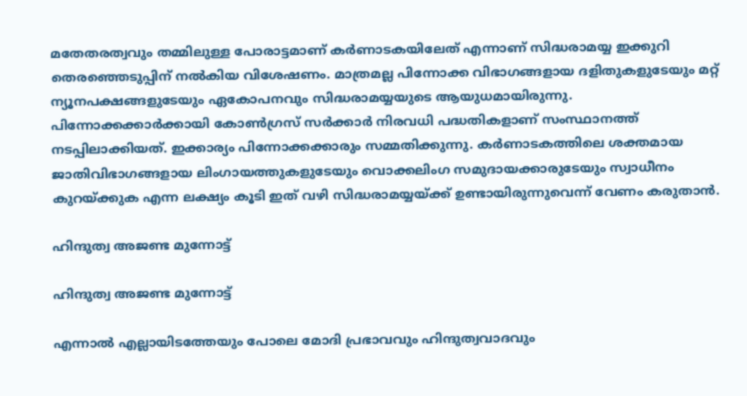മതേതരത്വവും തമ്മിലുള്ള പോരാട്ടമാണ് കര്‍ണാടകയിലേത് എന്നാണ് സിദ്ധരാമയ്യ ഇക്കുറി തെരഞ്ഞെടുപ്പിന് നല്‍കിയ വിശേഷണം. മാത്രമല്ല പിന്നോക്ക വിഭാഗങ്ങളായ ദളിതുകളുടേയും മറ്റ് ന്യൂനപക്ഷങ്ങളുടേയും ഏകോപനവും സിദ്ധരാമയ്യയുടെ ആയുധമായിരുന്നു. പിന്നോക്കക്കാര്‍ക്കായി കോണ്‍ഗ്രസ് സര്‍ക്കാര്‍ നിരവധി പദ്ധതികളാണ് സംസ്ഥാനത്ത് നടപ്പിലാക്കിയത്. ഇക്കാര്യം പിന്നോക്കക്കാരും സമ്മതിക്കുന്നു. കര്‍ണാടകത്തിലെ ശക്തമായ ജാതിവിഭാഗങ്ങളായ ലിംഗായത്തുകളുടേയും വൊക്കലിംഗ സമുദായക്കാരുടേയും സ്വാധീനം കുറയ്ക്കുക എന്ന ലക്ഷ്യം കൂടി ഇത് വഴി സിദ്ധരാമയ്യയ്ക്ക് ഉണ്ടായിരുന്നുവെന്ന് വേണം കരുതാന്‍.

ഹിന്ദുത്വ അജണ്ട മുന്നോട്ട്

ഹിന്ദുത്വ അജണ്ട മുന്നോട്ട്

എന്നാല്‍ എല്ലായിടത്തേയും പോലെ മോദി പ്രഭാവവും ഹിന്ദുത്വവാദവും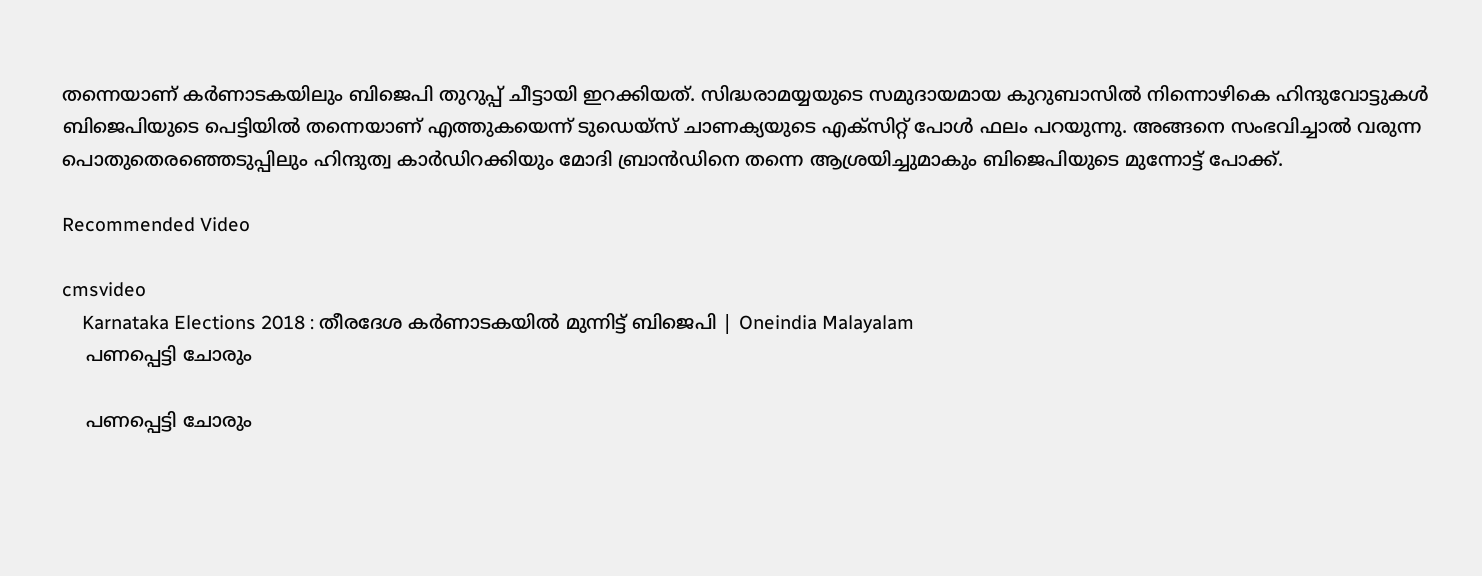തന്നെയാണ് കര്‍ണാടകയിലും ബിജെപി തുറുപ്പ് ചീട്ടായി ഇറക്കിയത്. സിദ്ധരാമയ്യയുടെ സമുദായമായ കുറുബാസില്‍ നിന്നൊഴികെ ഹിന്ദുവോട്ടുകള്‍ ബിജെപിയുടെ പെട്ടിയില്‍ തന്നെയാണ് എത്തുകയെന്ന് ടുഡെയ്‌സ് ചാണക്യയുടെ എക്‌സിറ്റ് പോള്‍ ഫലം പറയുന്നു. അങ്ങനെ സംഭവിച്ചാല്‍ വരുന്ന പൊതുതെരഞ്ഞെടുപ്പിലും ഹിന്ദുത്വ കാര്‍ഡിറക്കിയും മോദി ബ്രാന്‍ഡിനെ തന്നെ ആശ്രയിച്ചുമാകും ബിജെപിയുടെ മുന്നോട്ട് പോക്ക്.

Recommended Video

cmsvideo
    Karnataka Elections 2018 : തീരദേശ കര്‍ണാടകയില്‍ മുന്നിട്ട് ബിജെപി | Oneindia Malayalam
    പണപ്പെട്ടി ചോരും

    പണപ്പെട്ടി ചോരും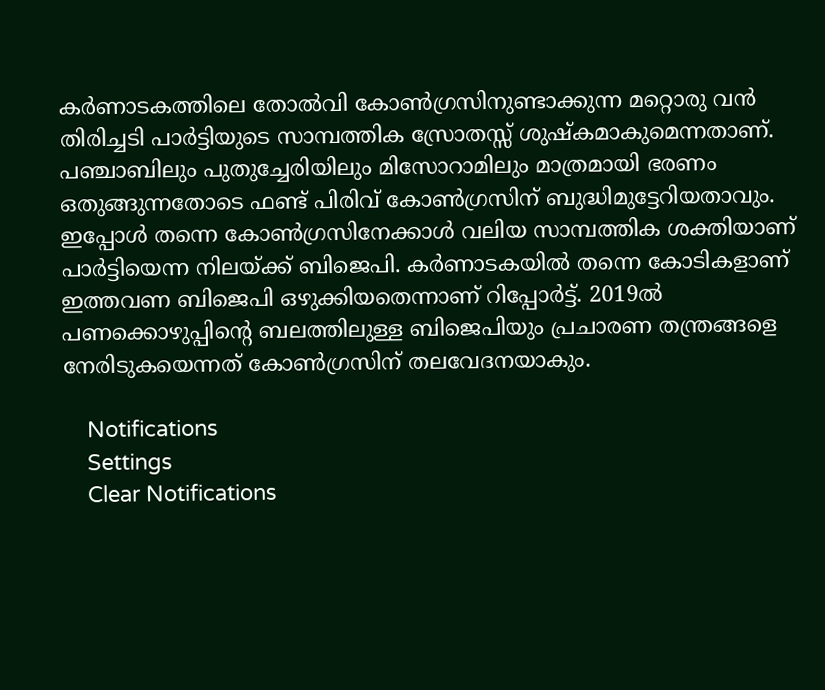കര്‍ണാടകത്തിലെ തോല്‍വി കോണ്‍ഗ്രസിനുണ്ടാക്കുന്ന മറ്റൊരു വന്‍ തിരിച്ചടി പാര്‍ട്ടിയുടെ സാമ്പത്തിക സ്രോതസ്സ് ശുഷ്‌കമാകുമെന്നതാണ്. പഞ്ചാബിലും പുതുച്ചേരിയിലും മിസോറാമിലും മാത്രമായി ഭരണം ഒതുങ്ങുന്നതോടെ ഫണ്ട് പിരിവ് കോണ്‍ഗ്രസിന് ബുദ്ധിമുട്ടേറിയതാവും. ഇപ്പോള്‍ തന്നെ കോണ്‍ഗ്രസിനേക്കാള്‍ വലിയ സാമ്പത്തിക ശക്തിയാണ് പാര്‍ട്ടിയെന്ന നിലയ്ക്ക് ബിജെപി. കര്‍ണാടകയില്‍ തന്നെ കോടികളാണ് ഇത്തവണ ബിജെപി ഒഴുക്കിയതെന്നാണ് റിപ്പോര്‍ട്ട്. 2019ല്‍ പണക്കൊഴുപ്പിന്റെ ബലത്തിലുള്ള ബിജെപിയും പ്രചാരണ തന്ത്രങ്ങളെ നേരിടുകയെന്നത് കോണ്‍ഗ്രസിന് തലവേദനയാകും.

    Notifications
    Settings
    Clear Notifications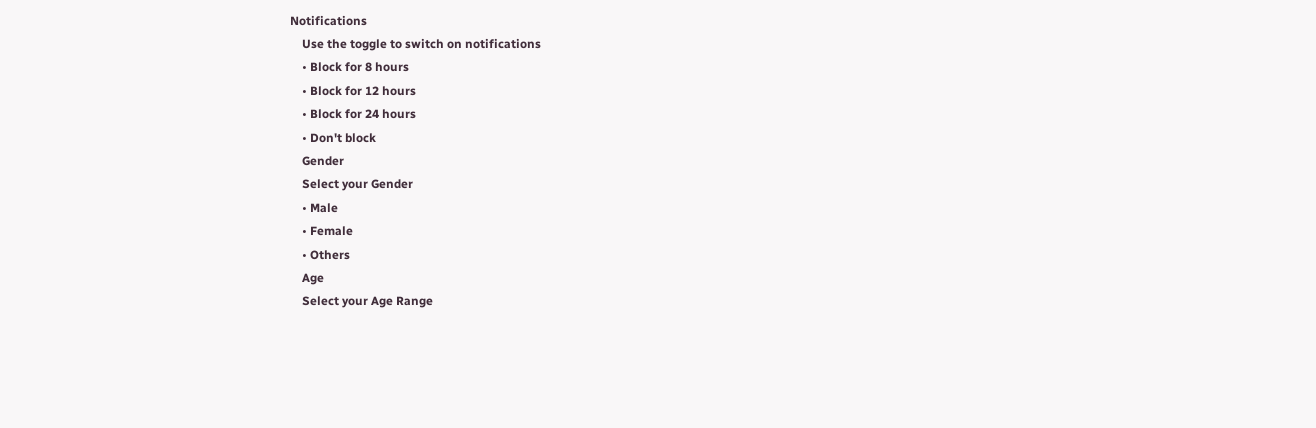Notifications
    Use the toggle to switch on notifications
    • Block for 8 hours
    • Block for 12 hours
    • Block for 24 hours
    • Don't block
    Gender
    Select your Gender
    • Male
    • Female
    • Others
    Age
    Select your Age Range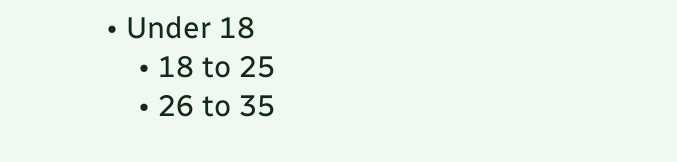• Under 18
    • 18 to 25
    • 26 to 35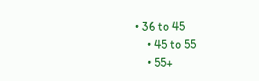• 36 to 45
    • 45 to 55
    • 55+